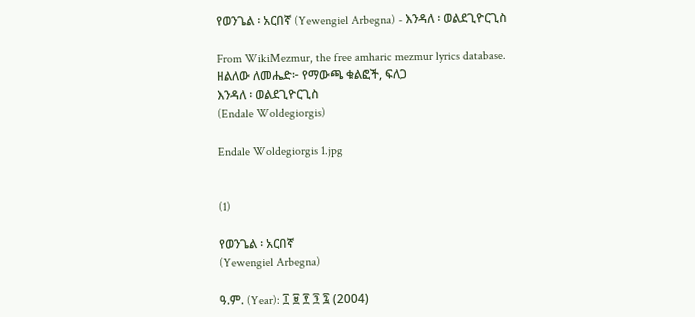የወንጌል ፡ አርበኛ (Yewengiel Arbegna) - እንዳለ ፡ ወልደጊዮርጊስ

From WikiMezmur, the free amharic mezmur lyrics database.
ዘልለው ለመሔድ፦ የማውጫ ቁልፎች, ፍለጋ
እንዳለ ፡ ወልደጊዮርጊስ
(Endale Woldegiorgis)

Endale Woldegiorgis 1.jpg


(1)

የወንጌል ፡ አርበኛ
(Yewengiel Arbegna)

ዓ.ም. (Year): ፲ ፱ ፻ ፺ ፯ (2004)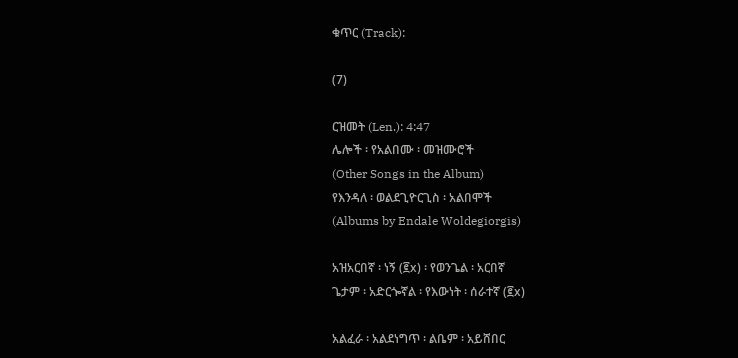ቁጥር (Track):

(7)

ርዝመት (Len.): 4:47
ሌሎች ፡ የአልበሙ ፡ መዝሙሮች
(Other Songs in the Album)
የእንዳለ ፡ ወልደጊዮርጊስ ፡ አልበሞች
(Albums by Endale Woldegiorgis)

አዝአርበኛ ፡ ነኝ (፪x) ፡ የወንጌል ፡ አርበኛ
ጌታም ፡ አድርጐኛል ፡ የእውነት ፡ ሰራተኛ (፪x)

አልፈራ ፡ አልደነግጥ ፡ ልቤም ፡ አይሸበር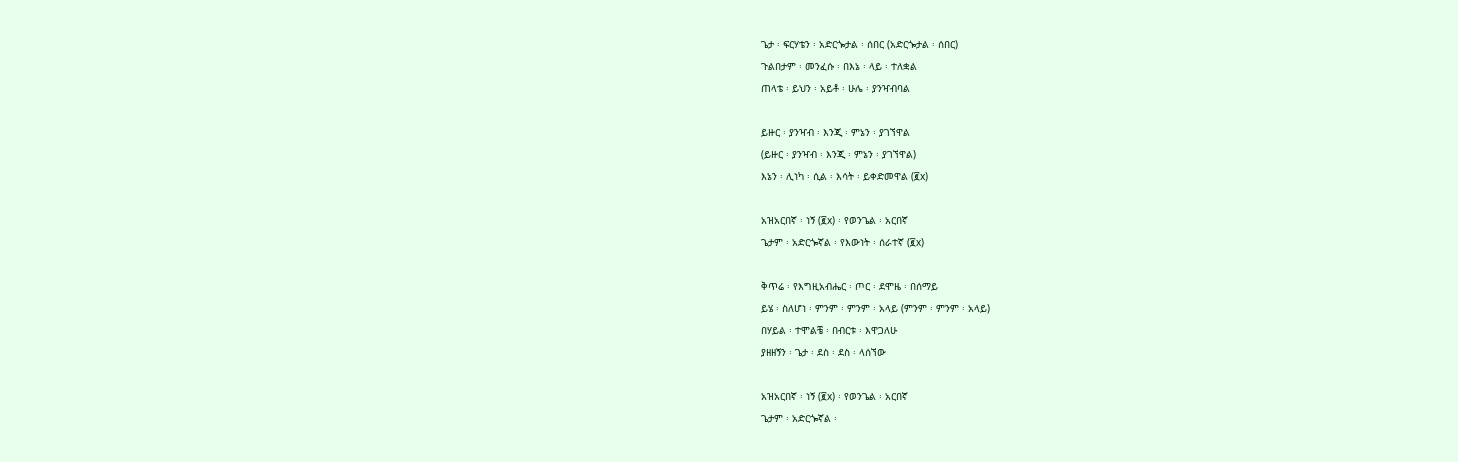ጌታ ፡ ፍርሃቴን ፡ አድርጐታል ፡ ሰበር (አድርጐታል ፡ ሰበር)
ጉልበታም ፡ መንፈሱ ፡ በእኔ ፡ ላይ ፡ ተለቋል
ጠላቴ ፡ ይህን ፡ አይቶ ፡ ሁሌ ፡ ያንዣብባል

ይዙር ፡ ያንዣብ ፡ እንጂ ፡ ምኔን ፡ ያገኘዋል
(ይዙር ፡ ያንዣብ ፡ እንጂ ፡ ምኔን ፡ ያገኘዋል)
እኔን ፡ ሊነካ ፡ ሲል ፡ እሳት ፡ ይቀድመዋል (፪x)

አዝአርበኛ ፡ ነኝ (፪x) ፡ የወንጌል ፡ አርበኛ
ጌታም ፡ አድርጐኛል ፡ የእውነት ፡ ሰራተኛ (፪x)

ቅጥሬ ፡ የእግዚአብሔር ፡ ጦር ፡ ደሞዜ ፡ በሰማይ
ይሄ ፡ ስለሆነ ፡ ምንም ፡ ምንም ፡ አላይ (ምንም ፡ ምንም ፡ አላይ)
በሃይል ፡ ተሞልቼ ፡ በብርቱ ፡ እዋጋለሁ
ያዘዘኝን ፡ ጌታ ፡ ደስ ፡ ደስ ፡ ላሰኘው

አዝአርበኛ ፡ ነኝ (፪x) ፡ የወንጌል ፡ አርበኛ
ጌታም ፡ አድርጐኛል ፡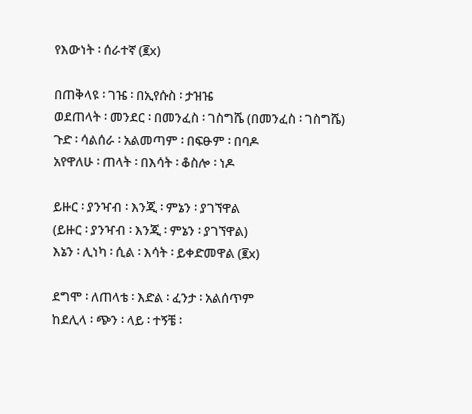የእውነት ፡ ሰራተኛ (፪x)

በጠቅላዩ ፡ ገዤ ፡ በኢየሱስ ፡ ታዝዤ
ወደጠላት ፡ መንደር ፡ በመንፈስ ፡ ገስግሼ (በመንፈስ ፡ ገስግሼ)
ጉድ ፡ ሳልሰራ ፡ አልመጣም ፡ በፍፁም ፡ በባዶ
አየዋለሁ ፡ ጠላት ፡ በእሳት ፡ ቆስሎ ፡ ነዶ

ይዙር ፡ ያንዣብ ፡ እንጂ ፡ ምኔን ፡ ያገኘዋል
(ይዙር ፡ ያንዣብ ፡ እንጂ ፡ ምኔን ፡ ያገኘዋል)
እኔን ፡ ሊነካ ፡ ሲል ፡ እሳት ፡ ይቀድመዋል (፪x)

ደግሞ ፡ ለጠላቴ ፡ እድል ፡ ፈንታ ፡ አልሰጥም
ከደሊላ ፡ ጭን ፡ ላይ ፡ ተኝቼ ፡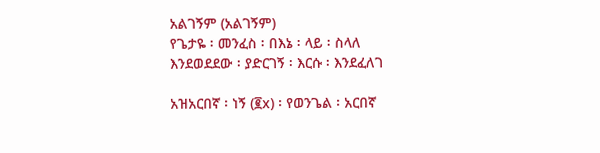አልገኝም (አልገኝም)
የጌታዬ ፡ መንፈስ ፡ በእኔ ፡ ላይ ፡ ስላለ
እንደወደደው ፡ ያድርገኝ ፡ እርሱ ፡ እንደፈለገ

አዝአርበኛ ፡ ነኝ (፪x) ፡ የወንጌል ፡ አርበኛ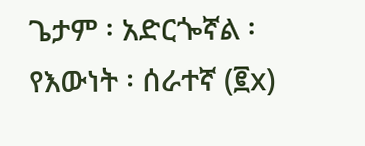ጌታም ፡ አድርጐኛል ፡ የእውነት ፡ ሰራተኛ (፪x)